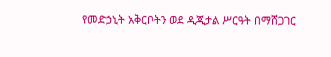የመድኃኒት አቅርቦትን ወደ ዲጂታል ሥርዓት በማሸጋገር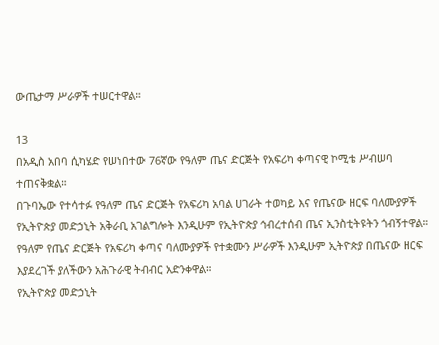ውጤታማ ሥራዎች ተሠርተዋል።

13
በአዲስ አበባ ሲካሄድ የሠነበተው 76ኛው የዓለም ጤና ድርጅት የአፍሪካ ቀጣናዊ ኮሚቴ ሥብሠባ ተጠናቅቋል።
በጉባኤው የተሳተፉ የዓለም ጤና ድርጅት የአፍሪካ አባል ሀገራት ተወካይ እና የጤናው ዘርፍ ባለሙያዎች የኢትዮጵያ መድኃኒት አቅራቢ አገልግሎት እንዲሁም የኢትዮጵያ ኅብረተሰብ ጤና ኢንስቲትዩትን ጎብኝተዋል።
የዓለም የጤና ድርጅት የአፍሪካ ቀጣና ባለሙያዎች የተቋሙን ሥራዎች እንዲሁም ኢትዮጵያ በጤናው ዘርፍ እያደረገች ያለችውን አሕጉራዊ ትብብር አድንቀዋል።
የኢትዮጵያ መድኃኒት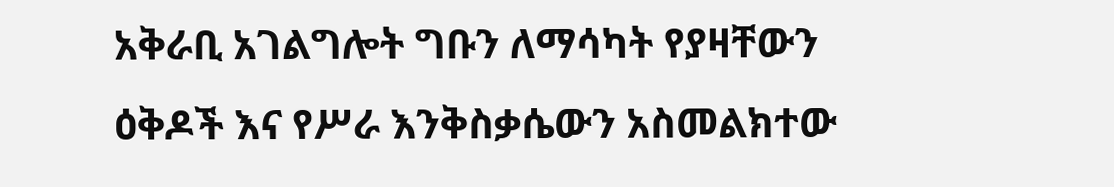አቅራቢ አገልግሎት ግቡን ለማሳካት የያዛቸውን ዕቅዶች እና የሥራ እንቅስቃሴውን አስመልክተው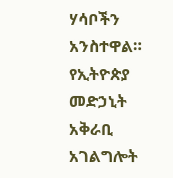ሃሳቦችን አንስተዋል።
የኢትዮጵያ መድኃኒት አቅራቢ አገልግሎት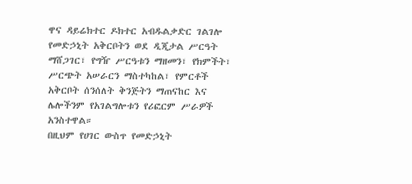ዋና ዳይሬክተር ዶክተር አብዱልቃድር ገልገሎ የመድኃኒት አቅርቦትን ወደ ዲጂታል ሥርዓት ማሸጋገር፣ የግዥ ሥርዓቱን ማዘመን፣ የክምችት፣ ሥርጭት አሠራርን ማስተካከል፣ የምርቶች አቅርቦት ሰንሰለት ቅንጅትን ማጠናከር እና ሌሎችንም የአገልግሎቱን የሪፎርም ሥራዎች አንስተዋል።
በዚህም የሀገር ውስጥ የመድኃኒት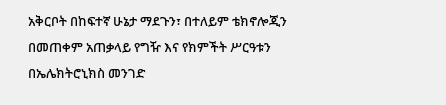አቅርቦት በከፍተኛ ሁኔታ ማደጉን፣ በተለይም ቴክኖሎጂን በመጠቀም አጠቃላይ የግዥ እና የክምችት ሥርዓቱን በኤሌክትሮኒክስ መንገድ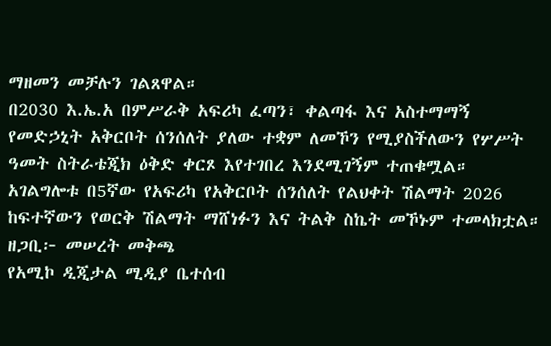ማዘመን መቻሉን ገልጸዋል።
በ2030 እ.ኤ.አ በምሥራቅ አፍሪካ ፈጣን፣ ቀልጣፋ እና አስተማማኝ የመድኃኒት አቅርቦት ሰንሰለት ያለው ተቋም ለመኾን የሚያስችለውን የሦሥት ዓመት ስትራቴጂክ ዕቅድ ቀርጾ እየተገበረ እንደሚገኝም ተጠቁሟል።
አገልግሎቱ በ5ኛው የአፍሪካ የአቅርቦት ሰንሰለት የልህቀት ሽልማት 2026 ከፍተኛውን የወርቅ ሽልማት ማሸነፉን እና ትልቅ ስኬት መኾኑም ተመላክቷል።
ዘጋቢ፦ መሠረት መቅጫ
የአሚኮ ዲጂታል ሚዲያ ቤተሰብ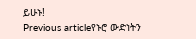ይሁኑ!
Previous articleየኑሮ ውድነትን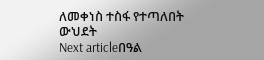ለመቀነስ ተስፋ የተጣለበት ውህደት
Next articleበዓል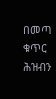በመጣ ቁጥር ሕዝብን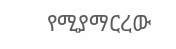የሚያማርረው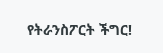የትራንስፖርት ችግር!